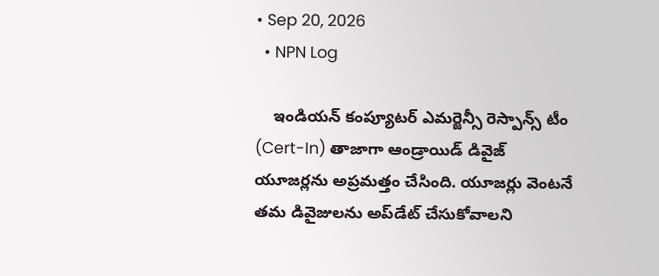• Sep 20, 2026
  • NPN Log

    ఇండియన్ కంప్యూటర్ ఎమర్జెన్సీ రెస్పాన్స్ టీం (Cert-In) తాజాగా ఆండ్రాయిడ్ డివైజ్ యూజర్లను అప్రమత్తం చేసింది. యూజర్లు వెంటనే తమ డివైజులను అప్‌డేట్ చేసుకోవాలని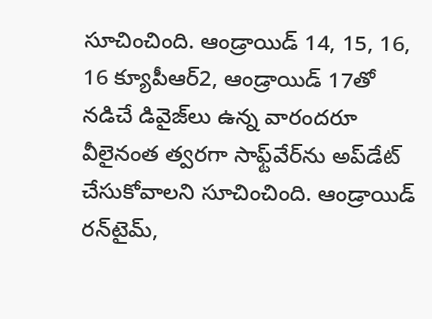సూచించింది. ఆండ్రాయిడ్ 14, 15, 16, 16 క్యూపీఆర్2, ఆండ్రాయిడ్ 17తో నడిచే డివైజ్‌లు ఉన్న వారందరూ వీలైనంత త్వరగా సాఫ్ట్‌వేర్‌ను అప్‌డేట్ చేసుకోవాలని సూచించింది. ఆండ్రాయిడ్ రన్‌టైమ్,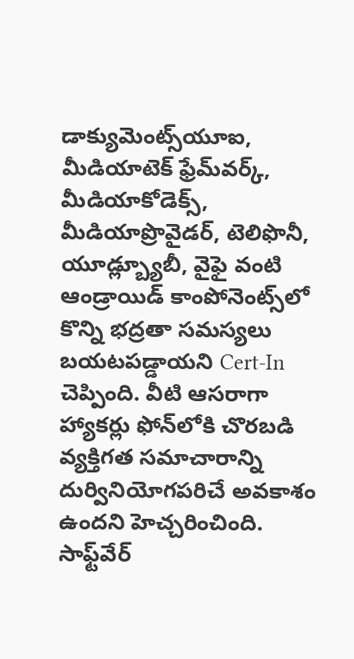డాక్యుమెంట్స్‌యూఐ, మీడియాటెక్ ఫ్రేమ్‌వర్క్, మీడియాకోడెక్స్, మీడియాప్రొవైడర్, టెలిఫొనీ, యూడ్ల్బ్యూబీ, వైఫై వంటి ఆండ్రాయిడ్ కాంపోనెంట్స్‌లో కొన్ని భద్రతా సమస్యలు బయటపడ్డాయని Cert-In చెప్పింది. వీటి ఆసరాగా హ్యాకర్లు ఫోన్‌లోకి చొరబడి వ్యక్తిగత సమాచారాన్ని దుర్వినియోగపరిచే అవకాశం ఉందని హెచ్చరించింది. సాఫ్ట్‌వేర్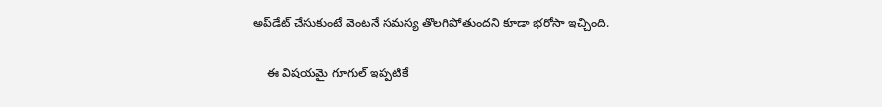అప్‌డేట్ చేసుకుంటే వెంటనే సమస్య తొలగిపోతుందని కూడా భరోసా ఇచ్చింది.

    ఈ విషయమై గూగుల్ ఇప్పటికే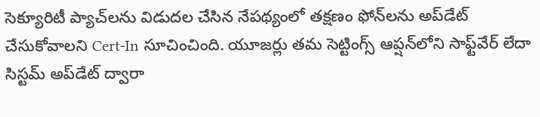సెక్యూరిటీ ప్యాచ్‌లను విడుదల చేసిన నేపథ్యంలో తక్షణం ఫోన్‌లను అప్‌డేట్ చేసుకోవాలని Cert-In సూచించింది. యూజర్లు తమ సెట్టింగ్స్ ఆప్షన్‌లోని సాఫ్ట్‌వేర్ లేదా సిస్టమ్ అప్‌డేట్ ద్వారా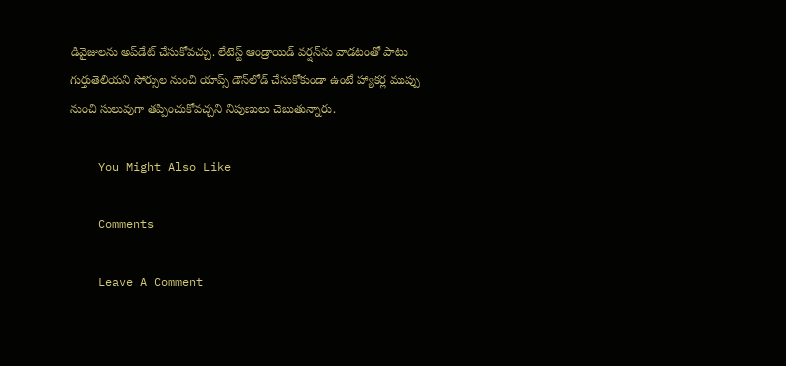డివైజులను అప్‌డేట్ చేసుకోవచ్చు. లేటెస్ట్ ఆండ్రాయిడ్ వర్షన్‌ను వాడటంతో పాటు గుర్తుతెలియని సోర్సుల నుంచి యాప్స్ డౌన్‌లోడ్ చేసుకోకుండా ఉంటే హ్యాకర్ల ముప్పు నుంచి సులువుగా తప్పించుకోవచ్చని నిపుణులు చెబుతున్నారు.

    You Might Also Like

    Comments

    Leave A Comment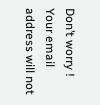Don’t worry ! Your email address will not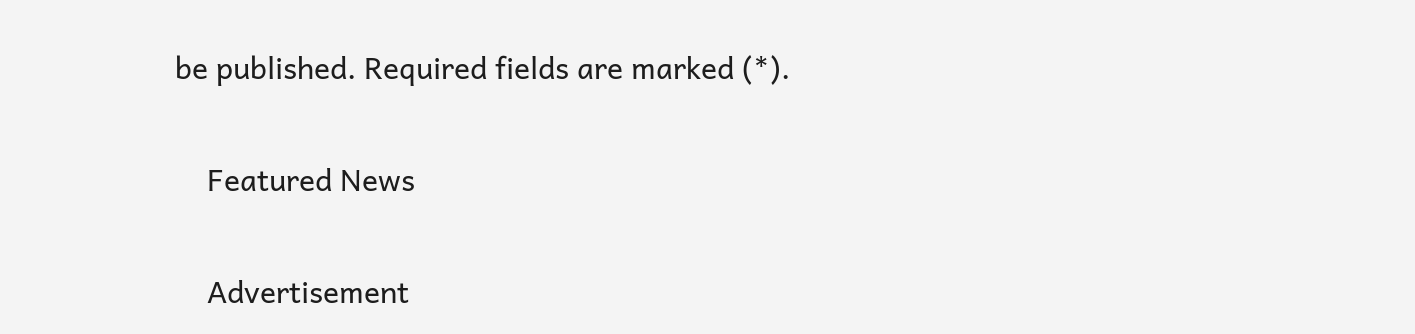be published. Required fields are marked (*).

    Featured News

    Advertisement